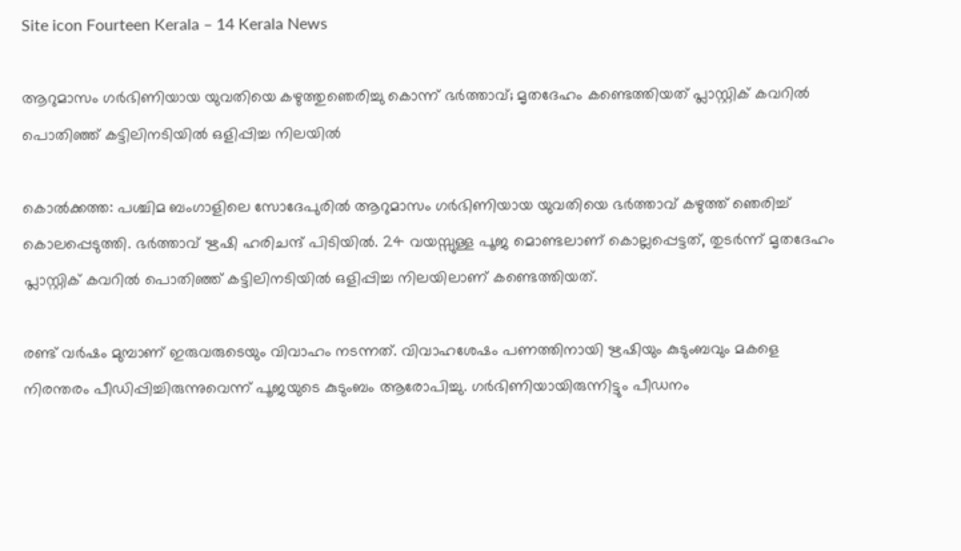Site icon Fourteen Kerala – 14 Kerala News

ആറുമാസം ഗർഭിണിയായ യുവതിയെ കഴുത്തുഞെരിച്ചു കൊന്ന്‌ ഭർത്താവ്; മൃതദേഹം കണ്ടെത്തിയത് പ്ലാസ്റ്റിക് കവറിൽ പൊതിഞ്ഞ് കട്ടിലിനടിയിൽ ഒളിപ്പിച്ച നിലയിൽ

കൊൽക്കത്ത: പശ്ചിമ ബംഗാളിലെ സോദേപുരിൽ ആറുമാസം ഗർഭിണിയായ യുവതിയെ ഭർത്താവ് കഴുത്ത് ഞെരിച്ച് കൊലപ്പെടുത്തി. ഭർത്താവ് ഋഷി ഹരിചന്ദ് പിടിയിൽ. 24 വയസ്സുള്ള പൂജ മൊണ്ടലാണ് കൊല്ലപ്പെട്ടത്, തുടർന്ന് മൃതദേഹം പ്ലാസ്റ്റിക് കവറിൽ പൊതിഞ്ഞ് കട്ടിലിനടിയിൽ ഒളിപ്പിച്ച നിലയിലാണ് കണ്ടെത്തിയത്.

രണ്ട് വർഷം മുമ്പാണ് ഇരുവരുടെയും വിവാഹം നടന്നത്. വിവാഹശേഷം പണത്തിനായി ഋഷിയും കുടുംബവും മകളെ നിരന്തരം പീഡിപ്പിച്ചിരുന്നുവെന്ന് പൂജയുടെ കുടുംബം ആരോപിച്ചു. ഗർഭിണിയായിരുന്നിട്ടും പീഡനം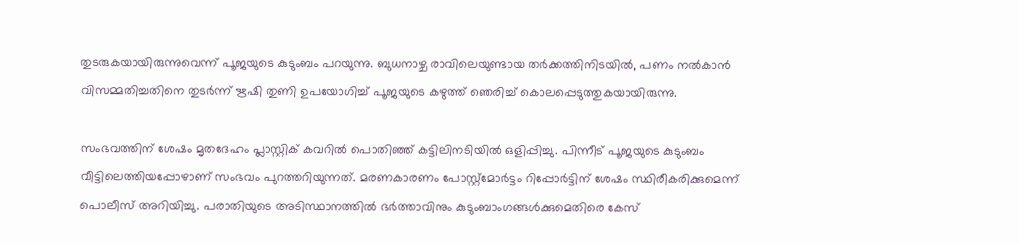തുടരുകയായിരുന്നുവെന്ന് പൂജയുടെ കുടുംബം പറയുന്നു. ബുധനാഴ്ച രാവിലെയുണ്ടായ തർക്കത്തിനിടയിൽ, പണം നൽകാൻ വിസമ്മതിച്ചതിനെ തുടർന്ന് ഋഷി തുണി ഉപയോഗിച്ച് പൂജയുടെ കഴുത്ത് ഞെരിച്ച് കൊലപ്പെടുത്തുകയായിരുന്നു.

സംഭവത്തിന് ശേഷം മൃതദേഹം പ്ലാസ്റ്റിക് കവറിൽ പൊതിഞ്ഞ് കട്ടിലിനടിയിൽ ഒളിപ്പിച്ചു. പിന്നീട് പൂജയുടെ കുടുംബം വീട്ടിലെത്തിയപ്പോഴാണ് സംഭവം പുറത്തറിയുന്നത്. മരണകാരണം പോസ്റ്റ്‌മോർട്ടം റിപ്പോർട്ടിന് ശേഷം സ്ഥിരീകരിക്കുമെന്ന് പൊലീസ് അറിയിച്ചു. പരാതിയുടെ അടിസ്ഥാനത്തിൽ ഭർത്താവിനും കുടുംബാംഗങ്ങൾക്കുമെതിരെ കേസ്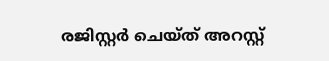രജിസ്റ്റർ ചെയ്ത് അറസ്റ്റ്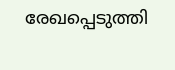രേഖപ്പെടുത്തി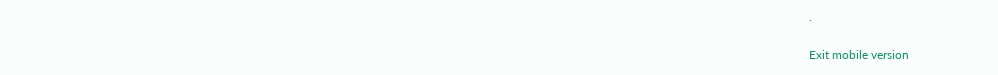.

Exit mobile version